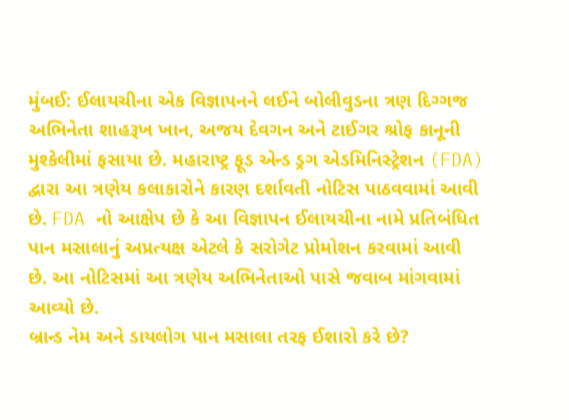મુંબઈ: ઈલાયચીના એક વિજ્ઞાપનને લઈને બોલીવુડના ત્રણ દિગ્ગજ અભિનેતા શાહરૂખ ખાન, અજય દેવગન અને ટાઈગર શ્રોફ કાનૂની મુશ્કેલીમાં ફસાયા છે. મહારાષ્ટ્ર ફૂડ એન્ડ ડ્રગ એડમિનિસ્ટ્રેશન (FDA) દ્વારા આ ત્રણેય કલાકારોને કારણ દર્શાવતી નોટિસ પાઠવવામાં આવી છે. FDA નો આક્ષેપ છે કે આ વિજ્ઞાપન ઈલાયચીના નામે પ્રતિબંધિત પાન મસાલાનું અપ્રત્યક્ષ એટલે કે સરોગેટ પ્રોમોશન કરવામાં આવી છે. આ નોટિસમાં આ ત્રણેય અભિનેતાઓ પાસે જવાબ માંગવામાં આવ્યો છે.
બ્રાન્ડ નેમ અને ડાયલોગ પાન મસાલા તરફ ઈશારો કરે છે?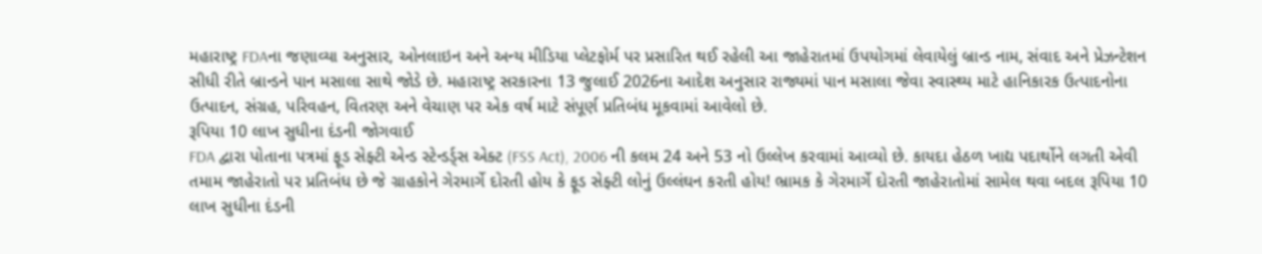મહારાષ્ટ્ર FDAના જણાવ્યા અનુસાર, ઓનલાઇન અને અન્ય મીડિયા પ્લેટફોર્મ પર પ્રસારિત થઈ રહેલી આ જાહેરાતમાં ઉપયોગમાં લેવાયેલું બ્રાન્ડ નામ, સંવાદ અને પ્રેઝન્ટેશન સીધી રીતે બ્રાન્ડને પાન મસાલા સાથે જોડે છે. મહારાષ્ટ્ર સરકારના 13 જુલાઈ 2026ના આદેશ અનુસાર રાજ્યમાં પાન મસાલા જેવા સ્વાસ્થ્ય માટે હાનિકારક ઉત્પાદનોના ઉત્પાદન, સંગ્રહ, પરિવહન, વિતરણ અને વેચાણ પર એક વર્ષ માટે સંપૂર્ણ પ્રતિબંધ મૂકવામાં આવેલો છે.
રૂપિયા 10 લાખ સુધીના દંડની જોગવાઈ
FDA દ્વારા પોતાના પત્રમાં ફૂડ સેફ્ટી એન્ડ સ્ટેન્ડર્ડ્સ એક્ટ (FSS Act), 2006 ની કલમ 24 અને 53 નો ઉલ્લેખ કરવામાં આવ્યો છે. કાયદા હેઠળ ખાદ્ય પદાર્થોને લગતી એવી તમામ જાહેરાતો પર પ્રતિબંધ છે જે ગ્રાહકોને ગેરમાર્ગે દોરતી હોય કે ફૂડ સેફ્ટી લોનું ઉલ્લંઘન કરતી હોય! ભ્રામક કે ગેરમાર્ગે દોરતી જાહેરાતોમાં સામેલ થવા બદલ રૂપિયા 10 લાખ સુધીના દંડની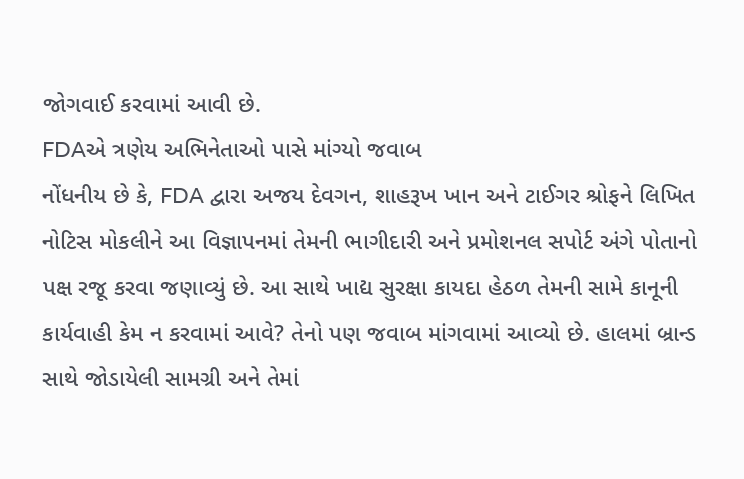જોગવાઈ કરવામાં આવી છે.
FDAએ ત્રણેય અભિનેતાઓ પાસે માંગ્યો જવાબ
નોંધનીય છે કે, FDA દ્વારા અજય દેવગન, શાહરૂખ ખાન અને ટાઈગર શ્રોફને લિખિત નોટિસ મોકલીને આ વિજ્ઞાપનમાં તેમની ભાગીદારી અને પ્રમોશનલ સપોર્ટ અંગે પોતાનો પક્ષ રજૂ કરવા જણાવ્યું છે. આ સાથે ખાદ્ય સુરક્ષા કાયદા હેઠળ તેમની સામે કાનૂની કાર્યવાહી કેમ ન કરવામાં આવે? તેનો પણ જવાબ માંગવામાં આવ્યો છે. હાલમાં બ્રાન્ડ સાથે જોડાયેલી સામગ્રી અને તેમાં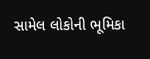સામેલ લોકોની ભૂમિકા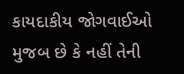કાયદાકીય જોગવાઈઓ મુજબ છે કે નહીં તેની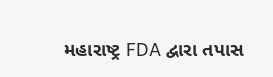મહારાષ્ટ્ર FDA દ્વારા તપાસ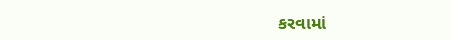કરવામાં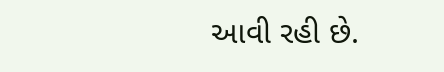આવી રહી છે.